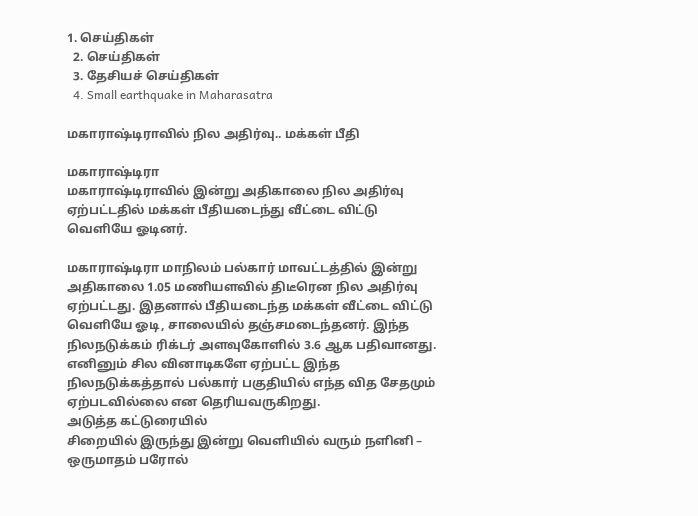1. செய்திகள்
  2. செய்திகள்
  3. தேசியச் செய்திகள்
  4. Small earthquake in Maharasatra

மகாராஷ்டிராவில் நில அதிர்வு.. மக்கள் பீதி

மகாராஷ்டிரா
மகாராஷ்டிராவில் இன்று அதிகாலை நில அதிர்வு ஏற்பட்டதில் மக்கள் பீதியடைந்து வீட்டை விட்டு வெளியே ஓடினர்.

மகாராஷ்டிரா மாநிலம் பல்கார் மாவட்டத்தில் இன்று அதிகாலை 1.05 மணியளவில் திடீரென நில அதிர்வு ஏற்பட்டது. இதனால் பீதியடைந்த மக்கள் வீட்டை விட்டு வெளியே ஓடி, சாலையில் தஞ்சமடைந்தனர். இந்த நிலநடுக்கம் ரிக்டர் அளவுகோளில் 3.6 ஆக பதிவானது. எனினும் சில வினாடிகளே ஏற்பட்ட இந்த நிலநடுக்கத்தால் பல்கார் பகுதியில் எந்த வித சேதமும் ஏற்படவில்லை என தெரியவருகிறது.
அடுத்த கட்டுரையில்
சிறையில் இருந்து இன்று வெளியில் வரும் நளினி – ஒருமாதம் பரோல்